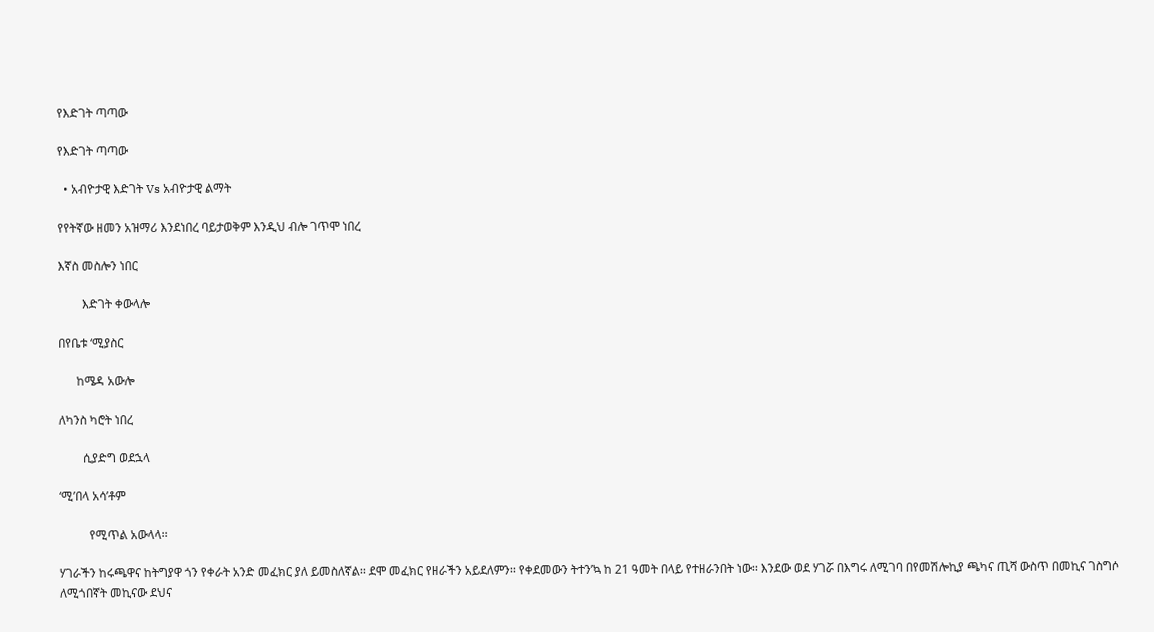የእድገት ጣጣው

የእድገት ጣጣው

  • አብዮታዊ እድገት Vs አብዮታዊ ልማት

የየትኛው ዘመን አዝማሪ እንደነበረ ባይታወቅም እንዲህ ብሎ ገጥሞ ነበረ

እኛስ መስሎን ነበር

        እድገት ቀውላሎ

በየቤቱ ‘ሚያስር

      ከሜዳ አውሎ

ለካንስ ካሮት ነበረ

        ሲያድግ ወደኋላ

‘ሚ’በላ አሳ’ቶም

          የሚጥል አውላላ፡፡

ሃገራችን ከሩጫዋና ከትግያዋ ጎን የቀራት አንድ መፈክር ያለ ይመስለኛል፡፡ ደሞ መፈክር የዘራችን አይደለምን፡፡ የቀደመውን ትተን’ኳ ከ 21 ዓመት በላይ የተዘራንበት ነው፡፡ እንደው ወደ ሃገሯ በእግሩ ለሚገባ በየመሽሎኪያ ጫካና ጢሻ ውስጥ በመኪና ገስግሶ ለሚጎበኛት መኪናው ደህና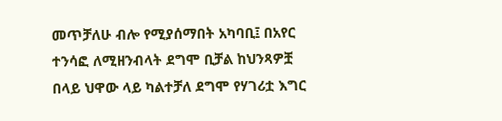መጥቻለሁ ብሎ የሚያሰማበት አካባቢ፤ በአየር ተንሳፎ ለሚዘንብላት ደግሞ ቢቻል ከህንጻዎቿ በላይ ህዋው ላይ ካልተቻለ ደግሞ የሃገሪቷ እግር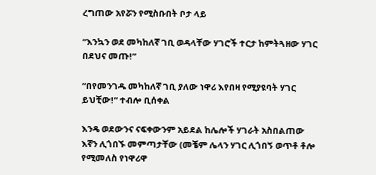ረግጠው አየሯን የሚስቡበት ቦታ ላይ

“እንኳን ወደ መካከለኛ ገቢ ወዳላቸው ሃገሮች ተርታ ከምትጓዘው ሃገር በደህና መጡ!”

“በየመንገዱ መካከለኛ ገቢ ያለው ነዋሪ እየበዛ የሚያዩባት ሃገር ይህቺው!” ተብሎ ቢሰቀል

እንዴ ወደውንና ናፍቀውንም አይደል ከሌሎች ሃገራት አስበልጠው እኛን ሊጎበኙ መምጣታቸው (መቼም ሌላን ሃገር ሊጎበኝ ወጥቶ ቶሎ የሚመለስ የነዋሪዋ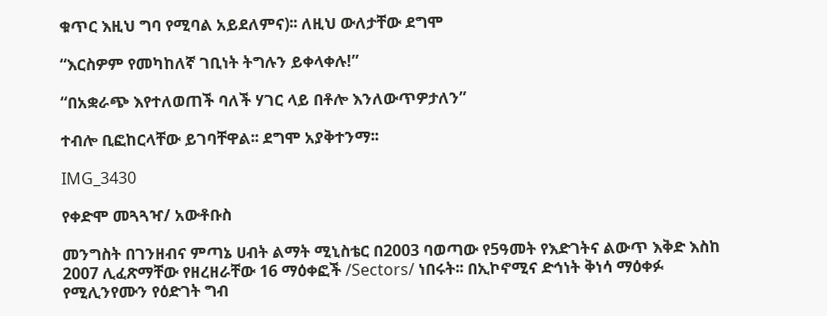ቁጥር እዚህ ግባ የሚባል አይደለምና)፡፡ ለዚህ ውለታቸው ደግሞ

“እርስዎም የመካከለኛ ገቢነት ትግሉን ይቀላቀሉ!”

“በአቋራጭ እየተለወጠች ባለች ሃገር ላይ በቶሎ እንለውጥዎታለን”

ተብሎ ቢፎከርላቸው ይገባቸዋል፡፡ ደግሞ አያቅተንማ፡፡

IMG_3430

የቀድሞ መጓጓዣ/ አውቶቡስ

መንግስት በገንዘብና ምጣኔ ሀብት ልማት ሚኒስቴር በ2003 ባወጣው የ5ዓመት የእድገትና ልውጥ እቅድ እስከ 2007 ሊፈጽማቸው የዘረዘራቸው 16 ማዕቀፎች /Sectors/ ነበሩት፡፡ በኢኮኖሚና ድኅነት ቅነሳ ማዕቀፉ የሚሊንየሙን የዕድገት ግብ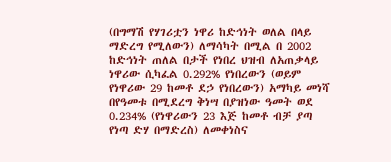(በግማሽ የሃገሪቷን ነዋሪ ከድኅነት ወለል በላይ ማድረግ የሚለውን) ለማሳካት በሚል በ 2002 ከድኅነት ጠለል በታች የነበረ ህዝብ ለአጠቃላይ ነዋሪው ሲካፈል 0.292% የነበረውን (ወይም የነዋሪው 29 ከመቶ ደኃ የነበረውን) አማካይ መነሻ በየዓመቱ በሚደረግ ቅነሣ በያዝነው ዓመት ወደ 0.234% (የነዋሪውን 23 እጅ ከመቶ ብቻ ያጣ የነጣ ድሃ በማድረስ) ለመቀነስና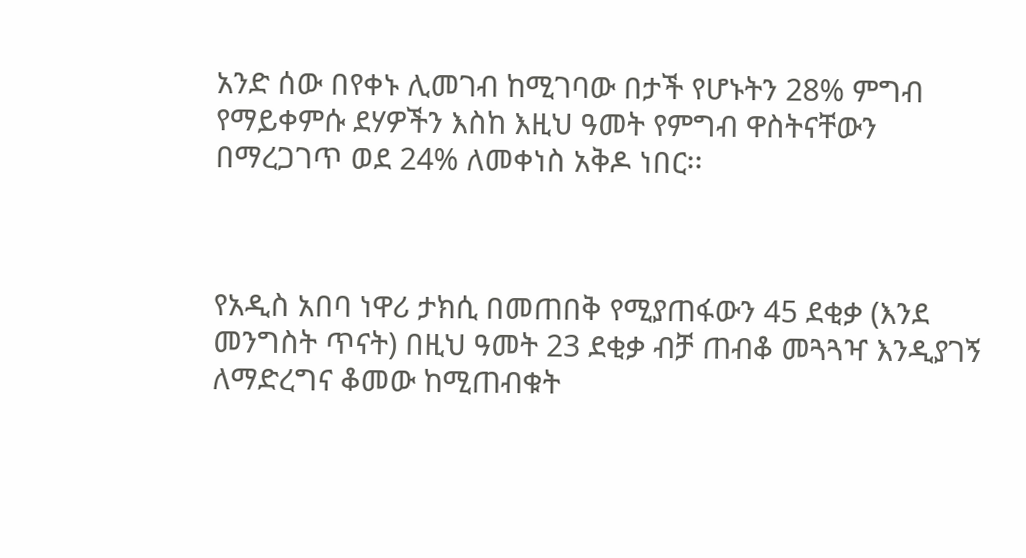አንድ ሰው በየቀኑ ሊመገብ ከሚገባው በታች የሆኑትን 28% ምግብ የማይቀምሱ ደሃዎችን እስከ እዚህ ዓመት የምግብ ዋስትናቸውን በማረጋገጥ ወደ 24% ለመቀነስ አቅዶ ነበር፡፡



የአዲስ አበባ ነዋሪ ታክሲ በመጠበቅ የሚያጠፋውን 45 ደቂቃ (እንደ መንግስት ጥናት) በዚህ ዓመት 23 ደቂቃ ብቻ ጠብቆ መጓጓዣ እንዲያገኝ ለማድረግና ቆመው ከሚጠብቁት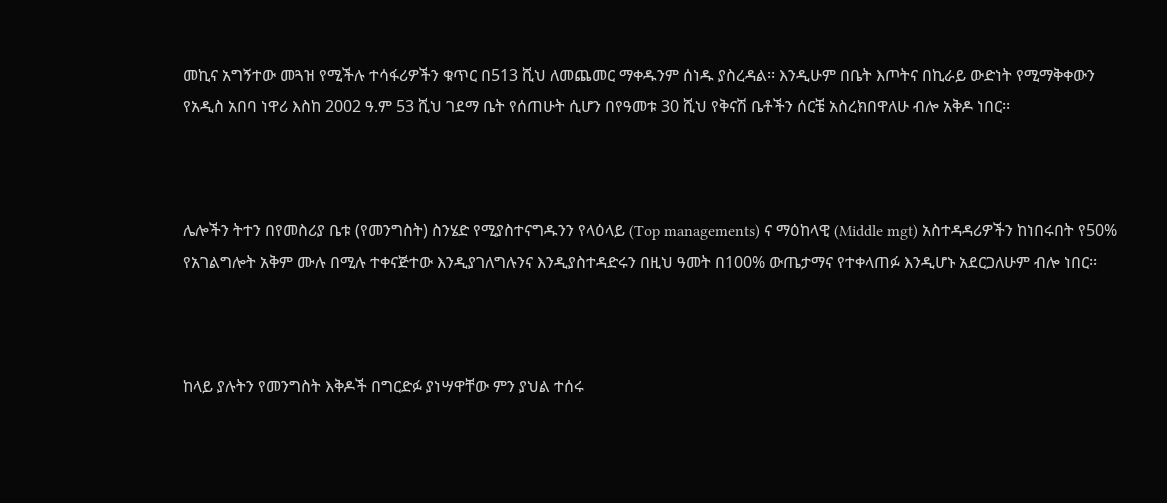መኪና አግኝተው መጓዝ የሚችሉ ተሳፋሪዎችን ቁጥር በ513 ሺህ ለመጨመር ማቀዱንም ሰነዱ ያስረዳል፡፡ እንዲሁም በቤት እጦትና በኪራይ ውድነት የሚማቅቀውን የአዲስ አበባ ነዋሪ እስከ 2002 ዓ.ም 53 ሺህ ገደማ ቤት የሰጠሁት ሲሆን በየዓመቱ 30 ሺህ የቅናሽ ቤቶችን ሰርቼ አስረክበዋለሁ ብሎ አቅዶ ነበር፡፡



ሌሎችን ትተን በየመስሪያ ቤቱ (የመንግስት) ስንሄድ የሚያስተናግዱንን የላዕላይ (Top managements) ና ማዕከላዊ (Middle mgt) አስተዳዳሪዎችን ከነበሩበት የ50% የአገልግሎት አቅም ሙሉ በሚሉ ተቀናጅተው እንዲያገለግሉንና እንዲያስተዳድሩን በዚህ ዓመት በ100% ውጤታማና የተቀላጠፉ እንዲሆኑ አደርጋለሁም ብሎ ነበር፡፡



ከላይ ያሉትን የመንግስት እቅዶች በግርድፉ ያነሣዋቸው ምን ያህል ተሰሩ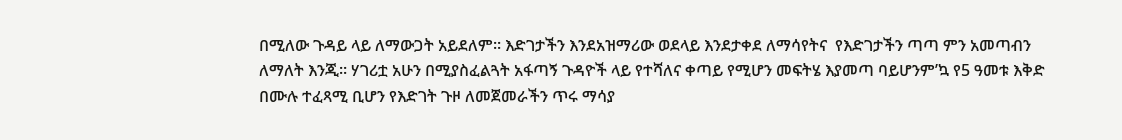በሚለው ጉዳይ ላይ ለማውጋት አይደለም፡፡ እድገታችን እንደአዝማሪው ወደላይ እንደታቀደ ለማሳየትና  የእድገታችን ጣጣ ምን አመጣብን ለማለት እንጂ፡፡ ሃገሪቷ አሁን በሚያስፈልጓት አፋጣኝ ጉዳዮች ላይ የተሻለና ቀጣይ የሚሆን መፍትሄ እያመጣ ባይሆንም’ኳ የ5 ዓመቱ እቅድ በሙሉ ተፈጻሚ ቢሆን የእድገት ጉዞ ለመጀመራችን ጥሩ ማሳያ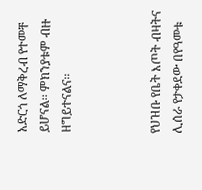አድርጎ ለማቅረብ የተመቸ ይሆናል፡፡ ምክንያቱም ብዙ ዘግይተናልና፡፡



የህዝቡ የቤት እጦት ብዛትና ሊሰራ የታቀደው በየዓመቱ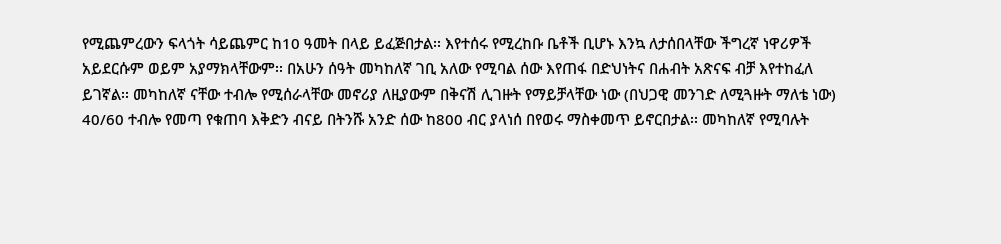የሚጨምረውን ፍላጎት ሳይጨምር ከ10 ዓመት በላይ ይፈጅበታል፡፡ እየተሰሩ የሚረከቡ ቤቶች ቢሆኑ እንኳ ለታሰበላቸው ችግረኛ ነዋሪዎች አይደርሱም ወይም አያማክላቸውም፡፡ በአሁን ሰዓት መካከለኛ ገቢ አለው የሚባል ሰው እየጠፋ በድህነትና በሐብት አጽናፍ ብቻ እየተከፈለ ይገኛል፡፡ መካከለኛ ናቸው ተብሎ የሚሰራላቸው መኖሪያ ለዚያውም በቅናሽ ሊገዙት የማይቻላቸው ነው (በህጋዊ መንገድ ለሚጓዙት ማለቴ ነው) 40/60 ተብሎ የመጣ የቁጠባ እቅድን ብናይ በትንሹ አንድ ሰው ከ800 ብር ያላነሰ በየወሩ ማስቀመጥ ይኖርበታል፡፡ መካከለኛ የሚባሉት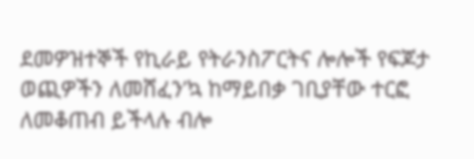ደመዎዝተኞች የኪራይ የትራንስፖርትና ሎሎች የፍጆታ ወጪዎችን ለመሸፈን’ኳ ከማይበቃ ገቢያቸው ተርፎ ለመቆጠብ ይችላሉ ብሎ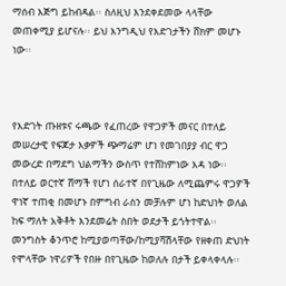ማሰብ እጅግ ይከብዳል፡፡ ስለዚህ እንደቀደመው ላላቸው መጠቀሚያ ይሆናሉ፡፡ ይህ እንግዲህ የእድገታችን ሸክም መሆኑ ነው፡፡



የእድገት ጡዘቱና ሩጫው የፈጠረው የዋጋዎች መናር በተለይ መሠረታዊ የፍጆታ እቃዎች ጭማሬም ሆነ የመገበያያ ብር ዋጋ መውረድ በማደግ ህልማችን ውስጥ የተሸከምነው እዳ ነው፡፡ በተለይ ወርተኛ ሸማች የሆነ ሰራተኛ በየጊዜው ለሚጨምሩ ዋጋዎች ዋነኛ ተጠቂ በመሆኑ በምግብ ራስን መቻሉም ሆነ ከድህነት ወለል ከፍ ማለት አቅቶት እንደመሬት ስበት ወደታች ይጎትተዋል፡፡ መንግስት ቆንጥሮ ከሚያወጣቸው/ከሚያሻሽላቸው የዘቀጠ ድህነት የሞላቸው ነዋሪዎች የበዙ በየጊዜው ከወለሉ በታች ይቀላቀላሉ፡፡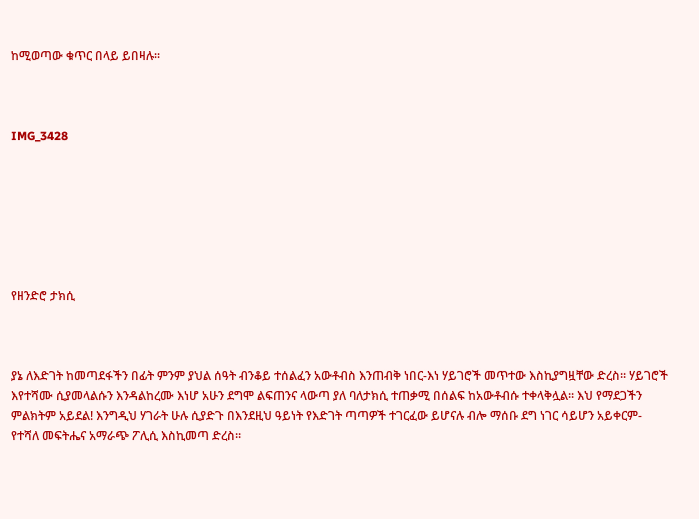ከሚወጣው ቁጥር በላይ ይበዛሉ፡፡



IMG_3428







የዘንድሮ ታክሲ



ያኔ ለእድገት ከመጣደፋችን በፊት ምንም ያህል ሰዓት ብንቆይ ተሰልፈን አውቶብስ እንጠብቅ ነበር-እነ ሃይገሮች መጥተው እስኪያግዟቸው ድረስ፡፡ ሃይገሮች እየተሻሙ ሲያመላልሱን እንዳልከረሙ እነሆ አሁን ደግሞ ልፍጠንና ላውጣ ያለ ባለታክሲ ተጠቃሚ በሰልፍ ከአውቶብሱ ተቀላቅሏል፡፡ እህ የማደጋችን ምልክትም አይደል! እንግዲህ ሃገራት ሁሉ ሲያድጉ በእንደዚህ ዓይነት የእድገት ጣጣዎች ተገርፈው ይሆናሉ ብሎ ማሰቡ ደግ ነገር ሳይሆን አይቀርም- የተሻለ መፍትሔና አማራጭ ፖሊሲ እስኪመጣ ድረስ፡፡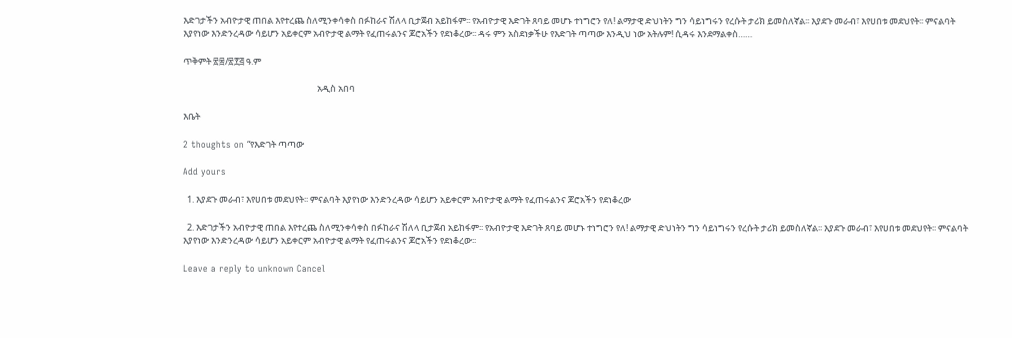እድገታችን አብዮታዊ ጠበል እየተረጨ ስለሚንቀሳቀስ በፉከራና ሽለላ ቢታጀብ አይከፋም፡፡ የአብዮታዊ እድገት ጸባይ መሆኑ ተነግሮን የለ! ልማታዊ ድህነትን ግን ሳይነግሩን የረሱት ታሪክ ይመስለኛል፡፡ እያደጉ መራብ፣ እየሀበቱ መደህየት፡፡ ምናልባት እያየነው እንድንረዳው ሳይሆን አይቀርም አብዮታዊ ልማት የፈጠሩልንና ጆሮአችን የደነቆረው፡፡ ዳሩ ምን አስደነቃችሁ የእድገት ጣጣው እንዲህ ነው አትሉም! ሲዳሩ እንደማልቀስ……

ጥቅምት ፳፰/፳፻፭ ዓ.ም

                                                                   አዲስ አበባ

እቤት

2 thoughts on “የእድገት ጣጣው

Add yours

  1. እያደጉ መራብ፣ እየሀበቱ መደህየት፡፡ ምናልባት እያየነው እንድንረዳው ሳይሆን አይቀርም አብዮታዊ ልማት የፈጠሩልንና ጆሮአችን የደነቆረው

  2. እድገታችን አብዮታዊ ጠበል እየተረጨ ስለሚንቀሳቀስ በፉከራና ሽለላ ቢታጀብ አይከፋም፡፡ የአብዮታዊ እድገት ጸባይ መሆኑ ተነግሮን የለ! ልማታዊ ድህነትን ግን ሳይነግሩን የረሱት ታሪክ ይመስለኛል፡፡ እያደጉ መራብ፣ እየሀበቱ መደህየት፡፡ ምናልባት እያየነው እንድንረዳው ሳይሆን አይቀርም አብዮታዊ ልማት የፈጠሩልንና ጆሮአችን የደነቆረው፡፡

Leave a reply to unknown Cancel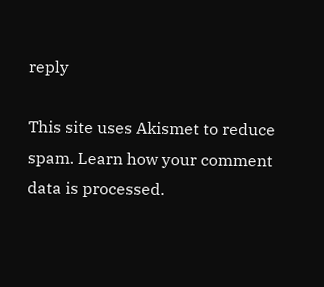reply

This site uses Akismet to reduce spam. Learn how your comment data is processed.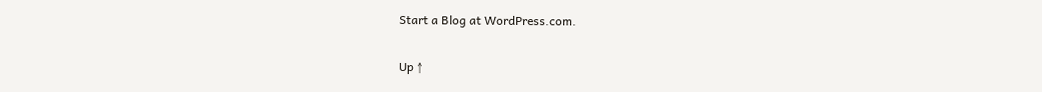Start a Blog at WordPress.com.

Up ↑